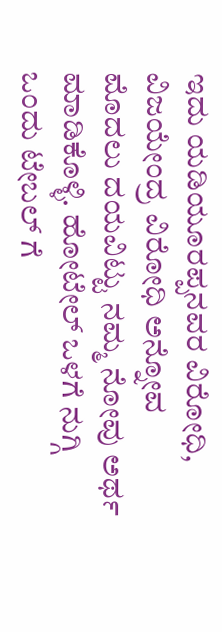ಇದು ಯಡಿಯೂರಪ್ಪನವರ ವಿರೋಧಿ, ವಿಜಯೇಂದ್ರ ವಿರೋಧಿ ಅನ್ನೋವ ಮೊದಲು ದಯವಿಟ್ಟು ನಮ್ಮ ನೋವು ಅರ್ಥ ಮಾಡಿಕೊಳ್ಳಿ. ಹೋಟೇಲ್ ಒಳಗೆ ನುಗ್ಗಿ ಒಂದು ಟೇಬಲ್ ಗೆ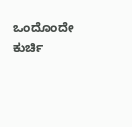ಒಂದೊಂದೇ ಕುರ್ಚಿ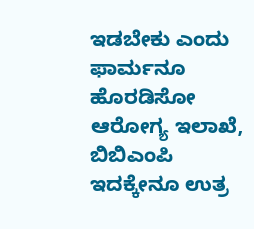ಇಡಬೇಕು ಎಂದು ಫಾರ್ಮನೂ ಹೊರಡಿಸೋ ಆರೋಗ್ಯ ಇಲಾಖೆ, ಬಿಬಿಎಂಪಿ ಇದಕ್ಕೇನೂ ಉತ್ರ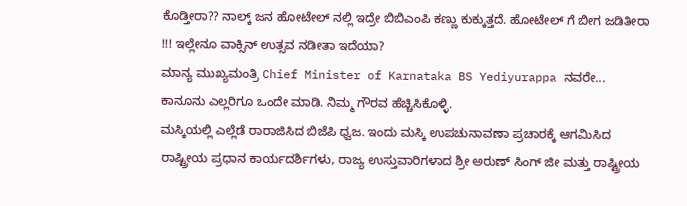ಕೊಡ್ತೀರಾ?? ನಾಲ್ಕ್ ಜನ ಹೋಟೇಲ್ ನಲ್ಲಿ ಇದ್ರೇ ಬಿಬಿಎಂಪಿ ಕಣ್ಣು ಕುಕ್ಕುತ್ತದೆ. ಹೋಟೇಲ್ ಗೆ ಬೀಗ ಜಡಿತೀರಾ !!! ಇಲ್ಲೇನೂ ವಾಕ್ಸಿನ್ ಉತ್ಸವ ನಡೀತಾ ಇದೆಯಾ?
ಮಾನ್ಯ ಮುಖ್ಯಮಂತ್ರಿ Chief Minister of Karnataka BS Yediyurappa ನವರೇ... ಕಾನೂನು ಎಲ್ಲರಿಗೂ ಒಂದೇ ಮಾಡಿ. ನಿಮ್ಮ ಗೌರವ ಹೆಚ್ಚಿಸಿಕೊಳ್ಳಿ.
ಮಸ್ಕಿಯಲ್ಲಿ ಎಲ್ಲೆಡೆ ರಾರಾಜಿಸಿದ ಬಿಜೆಪಿ ಧ್ವಜ. ಇಂದು ಮಸ್ಕಿ ಉಪಚುನಾವಣಾ ಪ್ರಚಾರಕ್ಕೆ ಆಗಮಿಸಿದ ರಾಷ್ಟ್ರೀಯ ಪ್ರಧಾನ ಕಾರ್ಯದರ್ಶಿಗಳು, ರಾಜ್ಯ ಉಸ್ತುವಾರಿಗಳಾದ ಶ್ರೀ ಅರುಣ್ ಸಿಂಗ್ ಜೀ ಮತ್ತು ರಾಷ್ಟ್ರೀಯ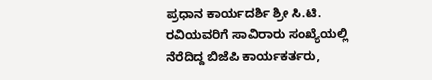ಪ್ರಧಾನ ಕಾರ್ಯದರ್ಶಿ ಶ್ರೀ ಸಿ.ಟಿ. ರವಿಯವರಿಗೆ ಸಾವಿರಾರು ಸಂಖ್ಯೆಯಲ್ಲಿ ನೆರೆದಿದ್ದ ಬಿಜೆಪಿ ಕಾರ್ಯಕರ್ತರು,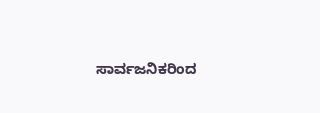ಸಾರ್ವಜನಿಕರಿಂದ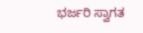ಭರ್ಜರಿ ಸ್ವಾಗತ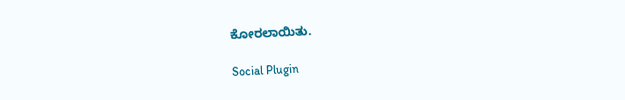ಕೋರಲಾಯಿತು.

Social Plugin